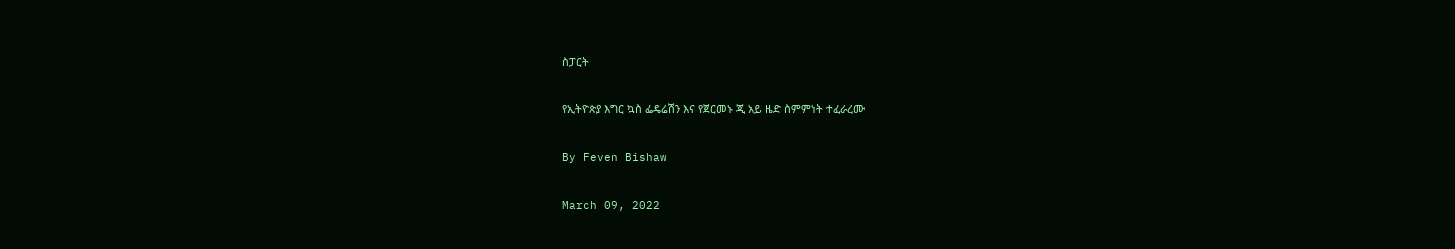ስፓርት

የኢትዮጵያ እግር ኳስ ፌዴሬሽን እና የጀርመኑ ጂ አይ ዜድ ስምምነት ተፈራረሙ

By Feven Bishaw

March 09, 2022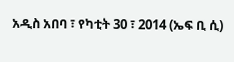አዲስ አበባ ፣ የካቲት 30 ፣ 2014 (ኤፍ ቢ ሲ)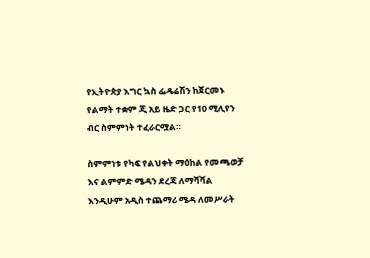የኢትዮጵያ እግር ኳስ ፌዴሬሽን ከጀርመኑ የልማት ተቋም ጂ አይ ዜድ ጋር የ10 ሚሊየን ብር ስምምነት ተፈራርሟል።

ስምምነቱ የካፍ የልህቀት ማዕከል የመጫወቻ እና ልምምድ ሜዳን ደረጃ ለማሻሻል እንዲሁም አዲስ ተጨማሪ ሜዳ ለመሥራት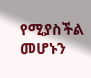የሚያስችል መሆኑን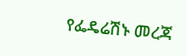የፌዴሬሽኑ መረጃ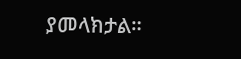ያመላክታል።